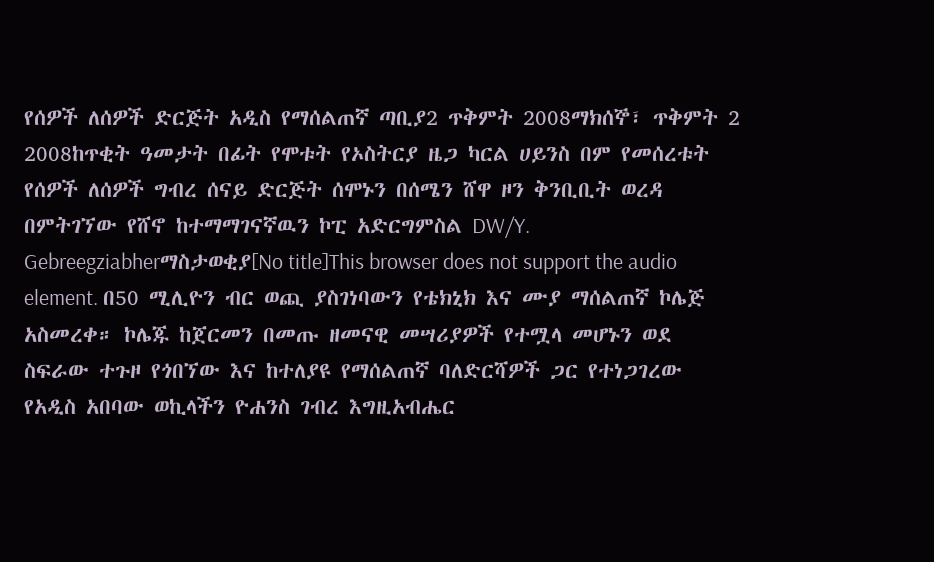የሰዎች ለሰዎች ድርጅት አዲስ የማሰልጠኛ ጣቢያ2 ጥቅምት 2008ማክሰኞ፣ ጥቅምት 2 2008ከጥቂት ዓመታት በፊት የሞቱት የኦስትርያ ዜጋ ካርል ሀይንስ በም የመሰረቱት የሰዎች ለሰዎች ግብረ ሰናይ ድርጅት ሰሞኑን በሰሜን ሸዋ ዞን ቅንቢቢት ወረዳ በምትገኘው የሸኖ ከተማማገናኛዉን ኮፒ አድርግምስል DW/Y. Gebreegziabherማስታወቂያ[No title]This browser does not support the audio element. በ50 ሚሊዮን ብር ወጪ ያስገነባውን የቴክኒክ እና ሙያ ማሰልጠኛ ኮሌጅ አስመረቀ። ኮሌጁ ከጀርመን በመጡ ዘመናዊ መሣሪያዎች የተሟላ መሆኑን ወደ ስፍራው ተጉዞ የጎበኘው እና ከተለያዩ የማሰልጠኛ ባለድርሻዎች ጋር የተነጋገረው የአዲስ አበባው ወኪላችን ዮሐንስ ገብረ እግዚአብሔር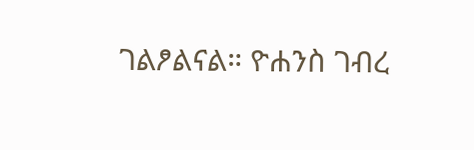ገልፆልናል። ዮሐንስ ገብረ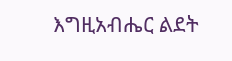እግዚአብሔር ልደት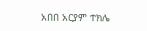አበበ አርያም ተክሌ